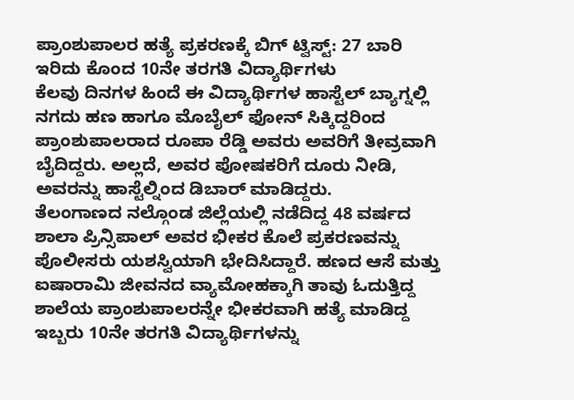ಪ್ರಾಂಶುಪಾಲರ ಹತ್ಯೆ ಪ್ರಕರಣಕ್ಕೆ ಬಿಗ್ ಟ್ವಿಸ್ಟ್: 27 ಬಾರಿ ಇರಿದು ಕೊಂದ 10ನೇ ತರಗತಿ ವಿದ್ಯಾರ್ಥಿಗಳು
ಕೆಲವು ದಿನಗಳ ಹಿಂದೆ ಈ ವಿದ್ಯಾರ್ಥಿಗಳ ಹಾಸ್ಟೆಲ್ ಬ್ಯಾಗ್ನಲ್ಲಿ ನಗದು ಹಣ ಹಾಗೂ ಮೊಬೈಲ್ ಫೋನ್ ಸಿಕ್ಕಿದ್ದರಿಂದ ಪ್ರಾಂಶುಪಾಲರಾದ ರೂಪಾ ರೆಡ್ಡಿ ಅವರು ಅವರಿಗೆ ತೀವ್ರವಾಗಿ ಬೈದಿದ್ದರು. ಅಲ್ಲದೆ, ಅವರ ಪೋಷಕರಿಗೆ ದೂರು ನೀಡಿ, ಅವರನ್ನು ಹಾಸ್ಟೆಲ್ನಿಂದ ಡಿಬಾರ್ ಮಾಡಿದ್ದರು.
ತೆಲಂಗಾಣದ ನಲ್ಗೊಂಡ ಜಿಲ್ಲೆಯಲ್ಲಿ ನಡೆದಿದ್ದ 48 ವರ್ಷದ ಶಾಲಾ ಪ್ರಿನ್ಸಿಪಾಲ್ ಅವರ ಭೀಕರ ಕೊಲೆ ಪ್ರಕರಣವನ್ನು ಪೊಲೀಸರು ಯಶಸ್ವಿಯಾಗಿ ಭೇದಿಸಿದ್ದಾರೆ. ಹಣದ ಆಸೆ ಮತ್ತು ಐಷಾರಾಮಿ ಜೀವನದ ವ್ಯಾಮೋಹಕ್ಕಾಗಿ ತಾವು ಓದುತ್ತಿದ್ದ ಶಾಲೆಯ ಪ್ರಾಂಶುಪಾಲರನ್ನೇ ಭೀಕರವಾಗಿ ಹತ್ಯೆ ಮಾಡಿದ್ದ ಇಬ್ಬರು 10ನೇ ತರಗತಿ ವಿದ್ಯಾರ್ಥಿಗಳನ್ನು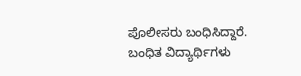ಪೊಲೀಸರು ಬಂಧಿಸಿದ್ದಾರೆ.
ಬಂಧಿತ ವಿದ್ಯಾರ್ಥಿಗಳು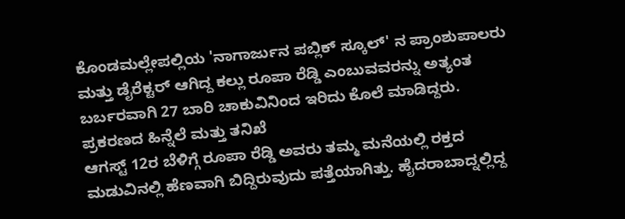ಕೊಂಡಮಲ್ಲೇಪಲ್ಲಿಯ 'ನಾಗಾರ್ಜುನ ಪಬ್ಲಿಕ್ ಸ್ಕೂಲ್' ನ ಪ್ರಾಂಶುಪಾಲರು ಮತ್ತು ಡೈರೆಕ್ಟರ್ ಆಗಿದ್ದ ಕಲ್ಲು ರೂಪಾ ರೆಡ್ಡಿ ಎಂಬುವವರನ್ನು ಅತ್ಯಂತ ಬರ್ಬರವಾಗಿ 27 ಬಾರಿ ಚಾಕುವಿನಿಂದ ಇರಿದು ಕೊಲೆ ಮಾಡಿದ್ದರು.
ಪ್ರಕರಣದ ಹಿನ್ನೆಲೆ ಮತ್ತು ತನಿಖೆ
ಆಗಸ್ಟ್ 12ರ ಬೆಳಿಗ್ಗೆ ರೂಪಾ ರೆಡ್ಡಿ ಅವರು ತಮ್ಮ ಮನೆಯಲ್ಲಿ ರಕ್ತದ ಮಡುವಿನಲ್ಲಿ ಹೆಣವಾಗಿ ಬಿದ್ದಿರುವುದು ಪತ್ತೆಯಾಗಿತ್ತು. ಹೈದರಾಬಾದ್ನಲ್ಲಿದ್ದ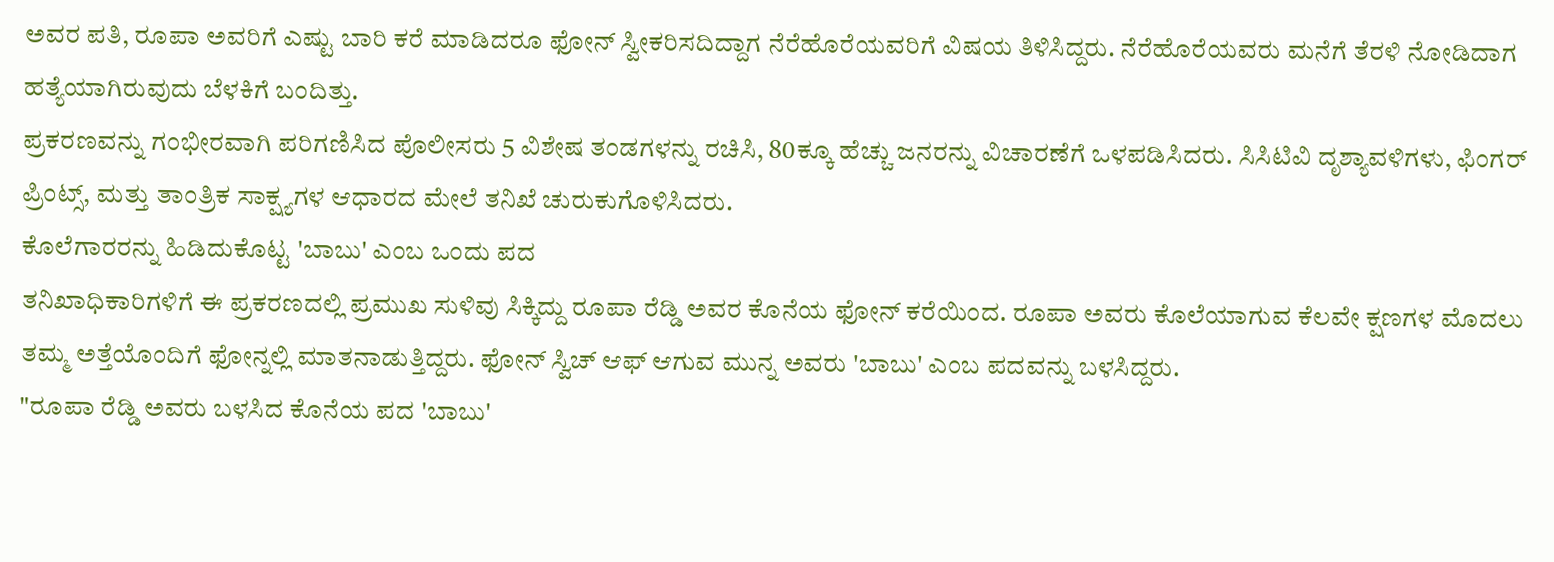ಅವರ ಪತಿ, ರೂಪಾ ಅವರಿಗೆ ಎಷ್ಟು ಬಾರಿ ಕರೆ ಮಾಡಿದರೂ ಫೋನ್ ಸ್ವೀಕರಿಸದಿದ್ದಾಗ ನೆರೆಹೊರೆಯವರಿಗೆ ವಿಷಯ ತಿಳಿಸಿದ್ದರು. ನೆರೆಹೊರೆಯವರು ಮನೆಗೆ ತೆರಳಿ ನೋಡಿದಾಗ ಹತ್ಯೆಯಾಗಿರುವುದು ಬೆಳಕಿಗೆ ಬಂದಿತ್ತು.
ಪ್ರಕರಣವನ್ನು ಗಂಭೀರವಾಗಿ ಪರಿಗಣಿಸಿದ ಪೊಲೀಸರು 5 ವಿಶೇಷ ತಂಡಗಳನ್ನು ರಚಿಸಿ, 80ಕ್ಕೂ ಹೆಚ್ಚು ಜನರನ್ನು ವಿಚಾರಣೆಗೆ ಒಳಪಡಿಸಿದರು. ಸಿಸಿಟಿವಿ ದೃಶ್ಯಾವಳಿಗಳು, ಫಿಂಗರ್ ಪ್ರಿಂಟ್ಸ್, ಮತ್ತು ತಾಂತ್ರಿಕ ಸಾಕ್ಷ್ಯಗಳ ಆಧಾರದ ಮೇಲೆ ತನಿಖೆ ಚುರುಕುಗೊಳಿಸಿದರು.
ಕೊಲೆಗಾರರನ್ನು ಹಿಡಿದುಕೊಟ್ಟ 'ಬಾಬು' ಎಂಬ ಒಂದು ಪದ
ತನಿಖಾಧಿಕಾರಿಗಳಿಗೆ ಈ ಪ್ರಕರಣದಲ್ಲಿ ಪ್ರಮುಖ ಸುಳಿವು ಸಿಕ್ಕಿದ್ದು ರೂಪಾ ರೆಡ್ಡಿ ಅವರ ಕೊನೆಯ ಫೋನ್ ಕರೆಯಿಂದ. ರೂಪಾ ಅವರು ಕೊಲೆಯಾಗುವ ಕೆಲವೇ ಕ್ಷಣಗಳ ಮೊದಲು ತಮ್ಮ ಅತ್ತೆಯೊಂದಿಗೆ ಫೋನ್ನಲ್ಲಿ ಮಾತನಾಡುತ್ತಿದ್ದರು. ಫೋನ್ ಸ್ವಿಚ್ ಆಫ್ ಆಗುವ ಮುನ್ನ ಅವರು 'ಬಾಬು' ಎಂಬ ಪದವನ್ನು ಬಳಸಿದ್ದರು.
"ರೂಪಾ ರೆಡ್ಡಿ ಅವರು ಬಳಸಿದ ಕೊನೆಯ ಪದ 'ಬಾಬು'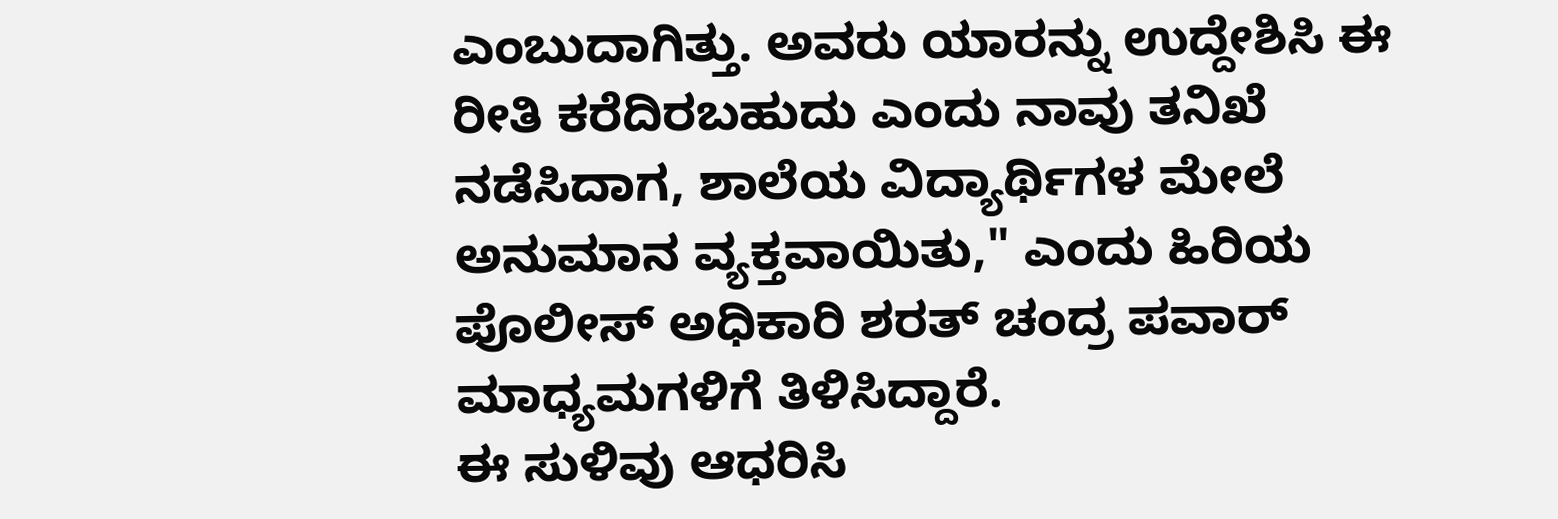ಎಂಬುದಾಗಿತ್ತು. ಅವರು ಯಾರನ್ನು ಉದ್ದೇಶಿಸಿ ಈ ರೀತಿ ಕರೆದಿರಬಹುದು ಎಂದು ನಾವು ತನಿಖೆ ನಡೆಸಿದಾಗ, ಶಾಲೆಯ ವಿದ್ಯಾರ್ಥಿಗಳ ಮೇಲೆ ಅನುಮಾನ ವ್ಯಕ್ತವಾಯಿತು," ಎಂದು ಹಿರಿಯ ಪೊಲೀಸ್ ಅಧಿಕಾರಿ ಶರತ್ ಚಂದ್ರ ಪವಾರ್ ಮಾಧ್ಯಮಗಳಿಗೆ ತಿಳಿಸಿದ್ದಾರೆ.
ಈ ಸುಳಿವು ಆಧರಿಸಿ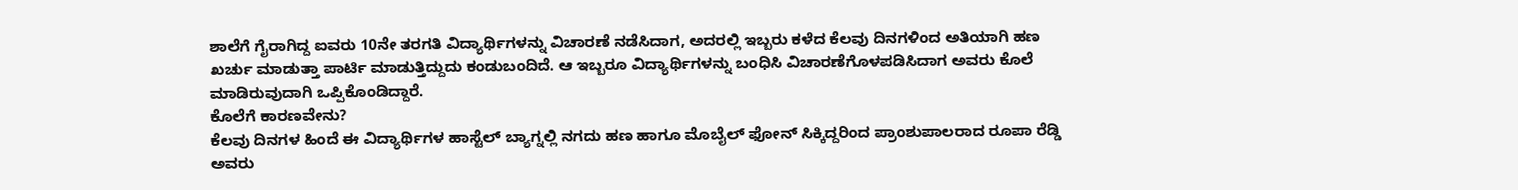ಶಾಲೆಗೆ ಗೈರಾಗಿದ್ದ ಐವರು 10ನೇ ತರಗತಿ ವಿದ್ಯಾರ್ಥಿಗಳನ್ನು ವಿಚಾರಣೆ ನಡೆಸಿದಾಗ, ಅದರಲ್ಲಿ ಇಬ್ಬರು ಕಳೆದ ಕೆಲವು ದಿನಗಳಿಂದ ಅತಿಯಾಗಿ ಹಣ ಖರ್ಚು ಮಾಡುತ್ತಾ ಪಾರ್ಟಿ ಮಾಡುತ್ತಿದ್ದುದು ಕಂಡುಬಂದಿದೆ. ಆ ಇಬ್ಬರೂ ವಿದ್ಯಾರ್ಥಿಗಳನ್ನು ಬಂಧಿಸಿ ವಿಚಾರಣೆಗೊಳಪಡಿಸಿದಾಗ ಅವರು ಕೊಲೆ ಮಾಡಿರುವುದಾಗಿ ಒಪ್ಪಿಕೊಂಡಿದ್ದಾರೆ.
ಕೊಲೆಗೆ ಕಾರಣವೇನು?
ಕೆಲವು ದಿನಗಳ ಹಿಂದೆ ಈ ವಿದ್ಯಾರ್ಥಿಗಳ ಹಾಸ್ಟೆಲ್ ಬ್ಯಾಗ್ನಲ್ಲಿ ನಗದು ಹಣ ಹಾಗೂ ಮೊಬೈಲ್ ಫೋನ್ ಸಿಕ್ಕಿದ್ದರಿಂದ ಪ್ರಾಂಶುಪಾಲರಾದ ರೂಪಾ ರೆಡ್ಡಿ ಅವರು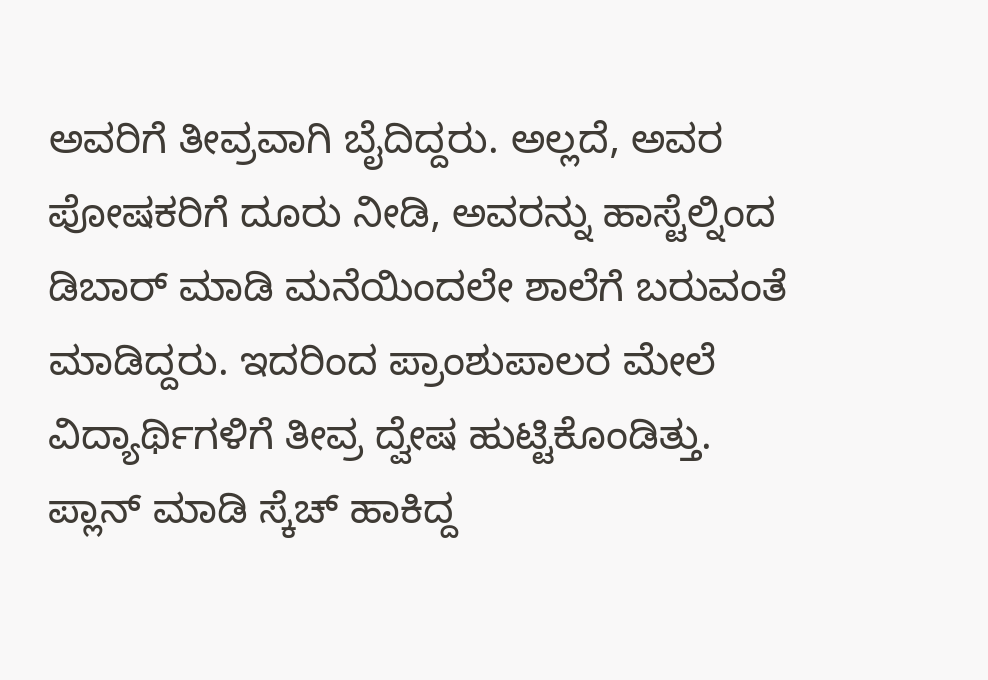ಅವರಿಗೆ ತೀವ್ರವಾಗಿ ಬೈದಿದ್ದರು. ಅಲ್ಲದೆ, ಅವರ ಪೋಷಕರಿಗೆ ದೂರು ನೀಡಿ, ಅವರನ್ನು ಹಾಸ್ಟೆಲ್ನಿಂದ ಡಿಬಾರ್ ಮಾಡಿ ಮನೆಯಿಂದಲೇ ಶಾಲೆಗೆ ಬರುವಂತೆ ಮಾಡಿದ್ದರು. ಇದರಿಂದ ಪ್ರಾಂಶುಪಾಲರ ಮೇಲೆ ವಿದ್ಯಾರ್ಥಿಗಳಿಗೆ ತೀವ್ರ ದ್ವೇಷ ಹುಟ್ಟಿಕೊಂಡಿತ್ತು.
ಪ್ಲಾನ್ ಮಾಡಿ ಸ್ಕೆಚ್ ಹಾಕಿದ್ದ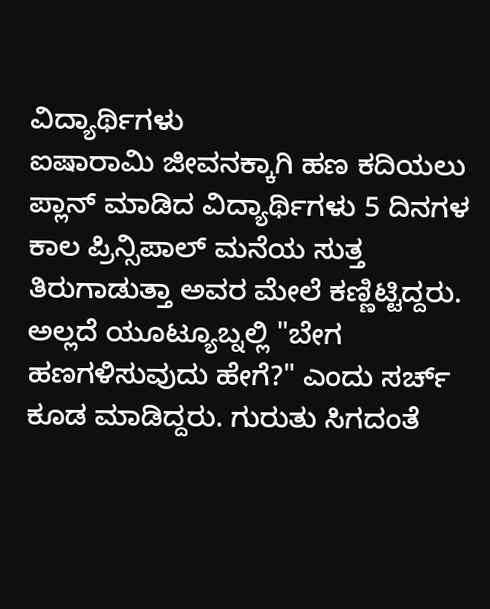ವಿದ್ಯಾರ್ಥಿಗಳು
ಐಷಾರಾಮಿ ಜೀವನಕ್ಕಾಗಿ ಹಣ ಕದಿಯಲು ಪ್ಲಾನ್ ಮಾಡಿದ ವಿದ್ಯಾರ್ಥಿಗಳು 5 ದಿನಗಳ ಕಾಲ ಪ್ರಿನ್ಸಿಪಾಲ್ ಮನೆಯ ಸುತ್ತ ತಿರುಗಾಡುತ್ತಾ ಅವರ ಮೇಲೆ ಕಣ್ಣಿಟ್ಟಿದ್ದರು. ಅಲ್ಲದೆ ಯೂಟ್ಯೂಬ್ನಲ್ಲಿ "ಬೇಗ ಹಣಗಳಿಸುವುದು ಹೇಗೆ?" ಎಂದು ಸರ್ಚ್ ಕೂಡ ಮಾಡಿದ್ದರು. ಗುರುತು ಸಿಗದಂತೆ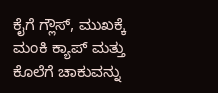ಕೈಗೆ ಗ್ಲೌಸ್, ಮುಖಕ್ಕೆ ಮಂಕಿ ಕ್ಯಾಪ್ ಮತ್ತು ಕೊಲೆಗೆ ಚಾಕುವನ್ನು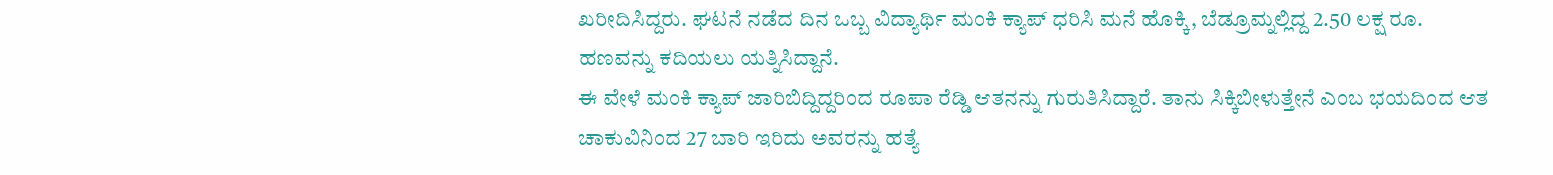ಖರೀದಿಸಿದ್ದರು. ಘಟನೆ ನಡೆದ ದಿನ ಒಬ್ಬ ವಿದ್ಯಾರ್ಥಿ ಮಂಕಿ ಕ್ಯಾಪ್ ಧರಿಸಿ ಮನೆ ಹೊಕ್ಕಿ, ಬೆಡ್ರೂಮ್ನಲ್ಲಿದ್ದ 2.50 ಲಕ್ಷ ರೂ. ಹಣವನ್ನು ಕದಿಯಲು ಯತ್ನಿಸಿದ್ದಾನೆ.
ಈ ವೇಳೆ ಮಂಕಿ ಕ್ಯಾಪ್ ಜಾರಿಬಿದ್ದಿದ್ದರಿಂದ ರೂಪಾ ರೆಡ್ಡಿ ಆತನನ್ನು ಗುರುತಿಸಿದ್ದಾರೆ. ತಾನು ಸಿಕ್ಕಿಬೀಳುತ್ತೇನೆ ಎಂಬ ಭಯದಿಂದ ಆತ ಚಾಕುವಿನಿಂದ 27 ಬಾರಿ ಇರಿದು ಅವರನ್ನು ಹತ್ಯೆ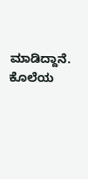ಮಾಡಿದ್ದಾನೆ.
ಕೊಲೆಯ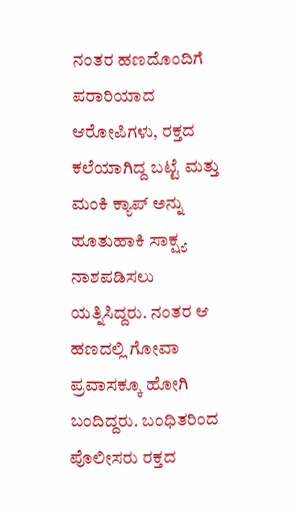ನಂತರ ಹಣದೊಂದಿಗೆ ಪರಾರಿಯಾದ ಆರೋಪಿಗಳು, ರಕ್ತದ ಕಲೆಯಾಗಿದ್ದ ಬಟ್ಟೆ ಮತ್ತು ಮಂಕಿ ಕ್ಯಾಪ್ ಅನ್ನು ಹೂತುಹಾಕಿ ಸಾಕ್ಷ್ಯ ನಾಶಪಡಿಸಲು ಯತ್ನಿಸಿದ್ದರು. ನಂತರ ಆ ಹಣದಲ್ಲಿ ಗೋವಾ ಪ್ರವಾಸಕ್ಕೂ ಹೋಗಿ ಬಂದಿದ್ದರು. ಬಂಧಿತರಿಂದ ಪೊಲೀಸರು ರಕ್ತದ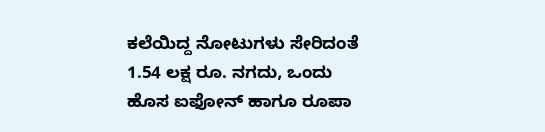ಕಲೆಯಿದ್ದ ನೋಟುಗಳು ಸೇರಿದಂತೆ 1.54 ಲಕ್ಷ ರೂ. ನಗದು, ಒಂದು ಹೊಸ ಐಫೋನ್ ಹಾಗೂ ರೂಪಾ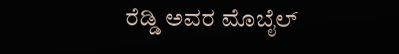ರೆಡ್ಡಿ ಅವರ ಮೊಬೈಲ್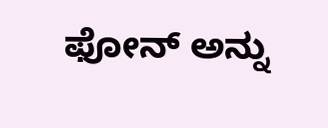ಫೋನ್ ಅನ್ನು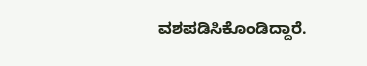ವಶಪಡಿಸಿಕೊಂಡಿದ್ದಾರೆ.